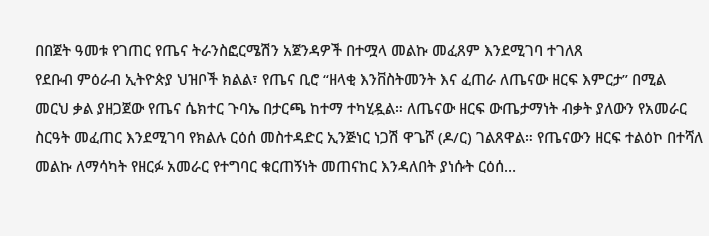በበጀት ዓመቱ የገጠር የጤና ትራንስፎርሜሽን አጀንዳዎች በተሟላ መልኩ መፈጸም እንደሚገባ ተገለጸ
የደቡብ ምዕራብ ኢትዮጵያ ህዝቦች ክልል፣ የጤና ቢሮ “ዘላቂ እንቨስትመንት እና ፈጠራ ለጤናው ዘርፍ እምርታ” በሚል መርህ ቃል ያዘጋጀው የጤና ሴክተር ጉባኤ በታርጫ ከተማ ተካሂዷል። ለጤናው ዘርፍ ውጤታማነት ብቃት ያለውን የአመራር ስርዓት መፈጠር እንደሚገባ የክልሉ ርዕሰ መስተዳድር ኢንጅነር ነጋሽ ዋጌሾ (ዶ/ር) ገልጸዋል። የጤናውን ዘርፍ ተልዕኮ በተሻለ መልኩ ለማሳካት የዘርፉ አመራር የተግባር ቁርጠኝነት መጠናከር እንዳለበት ያነሱት ርዕሰ…